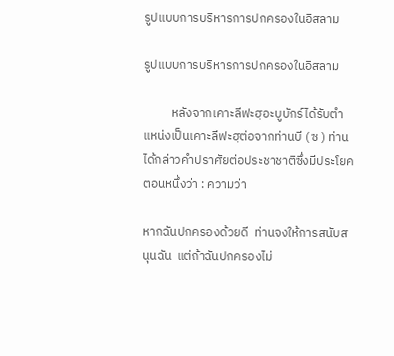รูปแบบการบริหารการปกครองในอิสลาม

รูปแบบการบริหารการปกครองในอิสลาม

          หลังจากเคาะลีฟะฮฺอะบูบักร์ได้รับตำแหน่งเป็นเคาะลีฟะฮฺต่อจากท่านบี ( ซ ) ท่านได้กล่าวคำปราศัยต่อประชาชาติซึ่งมีประโยคตอนหนึ่งว่า : ความว่า

หากฉันปกครองด้วยดี  ท่านจงให้การสนับสนุนฉัน  แต่ถ้าฉันปกครองไม่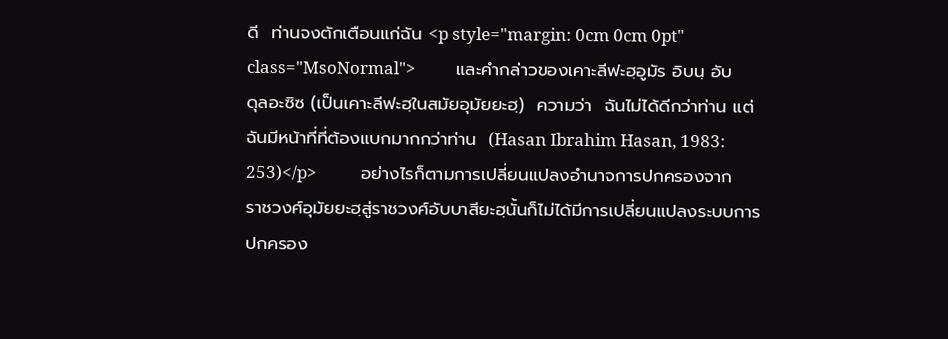ดี  ท่านจงตักเตือนแก่ฉัน <p style="margin: 0cm 0cm 0pt" class="MsoNormal">          และคำกล่าวของเคาะลีฟะฮฺอูมัร อิบนฺ อับดุลอะซิซ (เป็นเคาะลีฟะฮฺในสมัยอุมัยยะฮฺ)  ความว่า  ฉันไม่ได้ดีกว่าท่าน แต่ฉันมีหน้าที่ที่ต้องแบกมากกว่าท่าน  (Hasan Ibrahim Hasan, 1983: 253)</p>           อย่างไรก็ตามการเปลี่ยนแปลงอำนาจการปกครองจากราชวงศ์อุมัยยะฮฺสู่ราชวงศ์อับบาสียะฮฺนั้นก็ไม่ได้มีการเปลี่ยนแปลงระบบการปกครอง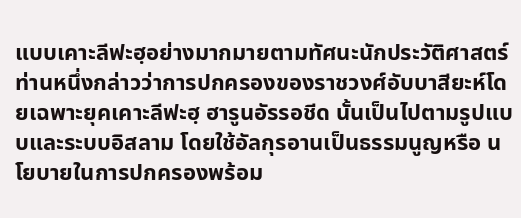แบบเคาะลีฟะฮฺอย่างมากมายตามทัศนะนักประวัติศาสตร์ท่านหนึ่งกล่าวว่าการปกครองของราชวงศ์อับบาสียะห์โดยเฉพาะยุคเคาะลีฟะฮฺ ฮารูนอัรรอชีด นั้นเป็นไปตามรูปแบบและระบบอิสลาม โดยใช้อัลกุรอานเป็นธรรมนูญหรือ นโยบายในการปกครองพร้อม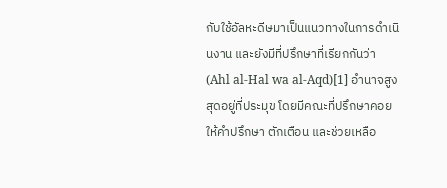กับใช้อัลหะดีษมาเป็นแนวทางในการดำเนินงาน และยังมีที่ปรึกษาที่เรียกกันว่า (Ahl al-Hal wa al-Aqd)[1] อำนาจสูงสุดอยู่ที่ประมุข โดยมีคณะที่ปรึกษาคอยให้คำปรึกษา ตักเตือน และช่วยเหลือ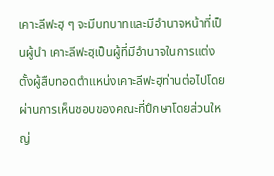เคาะลีฟะฮฺ ๆ จะมีบทบาทและมีอำนาจหน้าที่เป็นผู้นำ เคาะลีฟะฮฺเป็นผู้ที่มีอำนาจในการแต่งตั้งผู้สืบทอดตำแหน่งเคาะลีฟะฮฺท่านต่อไปโดยผ่านการเห็นชอบของคณะที่ปึกษาโดยส่วนใหญ่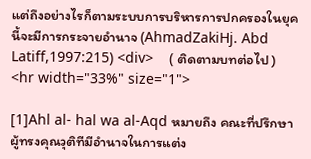แต่ถึงอย่างไรก็ตามระบบการบริหารการปกครองในยุคนี้จะมีการกระจายอำนาจ (AhmadZakiHj. Abd Latiff,1997:215) <div>    ( ติดตามบทต่อไป )
<hr width="33%" size="1">

[1]Ahl al- hal wa al-Aqd หมายถึง คณะที่ปรึกษาผู้ทรงคุณวุติทีมีอำนาจในการแต่ง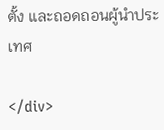ตั้ง และถอดถอนผู้นำประเทศ

</div>